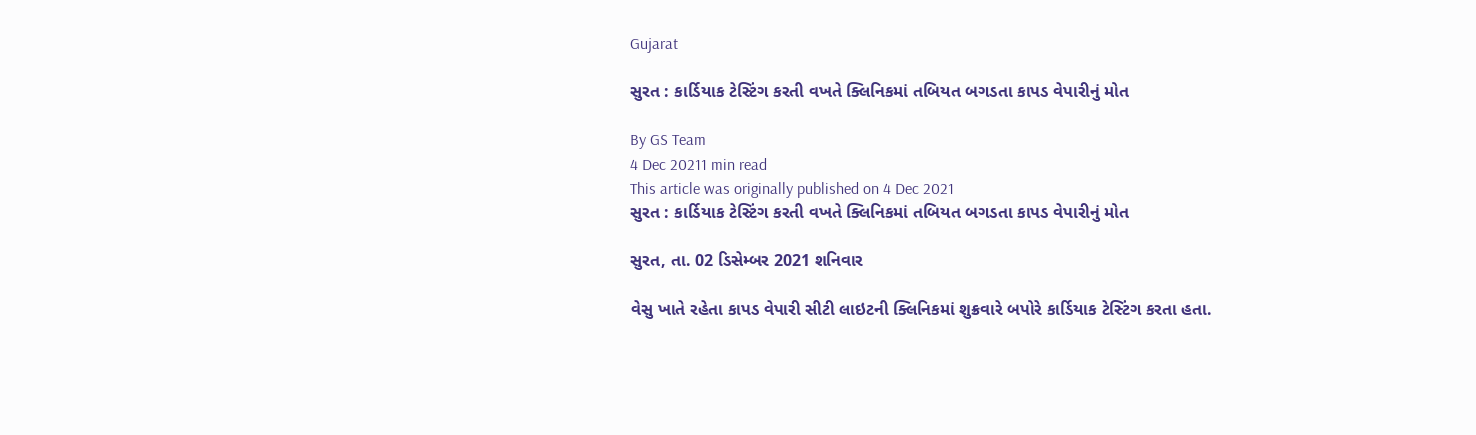Gujarat

સુરત : કાર્ડિયાક ટેસ્ટિંગ કરતી વખતે ક્લિનિકમાં તબિયત બગડતા કાપડ વેપારીનું મોત

By GS Team
4 Dec 20211 min read
This article was originally published on 4 Dec 2021
સુરત : કાર્ડિયાક ટેસ્ટિંગ કરતી વખતે ક્લિનિકમાં તબિયત બગડતા કાપડ વેપારીનું મોત

સુરત, તા. 02 ડિસેમ્બર 2021 શનિવાર

વેસુ ખાતે રહેતા કાપડ વેપારી સીટી લાઇટની ક્લિનિકમાં શુક્રવારે બપોરે કાર્ડિયાક ટેસ્ટિંગ કરતા હતા.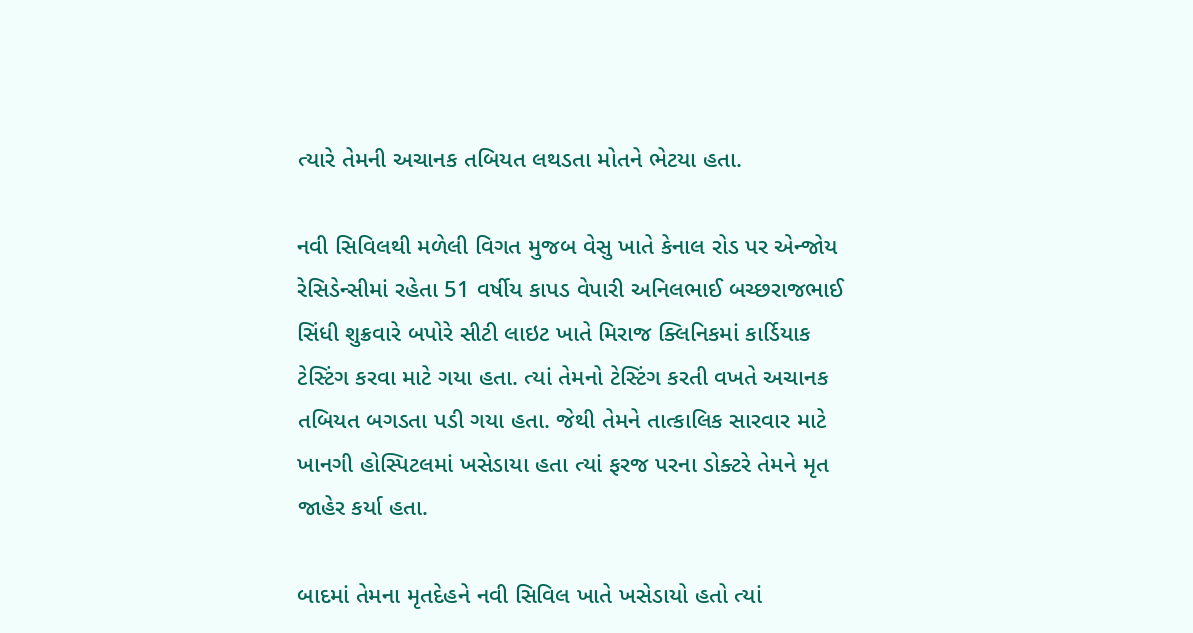ત્યારે તેમની અચાનક તબિયત લથડતા મોતને ભેટયા હતા.

નવી સિવિલથી મળેલી વિગત મુજબ વેસુ ખાતે કેનાલ રોડ પર એન્જોય રેસિડેન્સીમાં રહેતા 51 વર્ષીય કાપડ વેપારી અનિલભાઈ બચ્છરાજભાઈ સિંધી શુક્રવારે બપોરે સીટી લાઇટ ખાતે મિરાજ ક્લિનિકમાં કાર્ડિયાક ટેસ્ટિંગ કરવા માટે ગયા હતા. ત્યાં તેમનો ટેસ્ટિંગ કરતી વખતે અચાનક તબિયત બગડતા પડી ગયા હતા. જેથી તેમને તાત્કાલિક સારવાર માટે ખાનગી હોસ્પિટલમાં ખસેડાયા હતા ત્યાં ફરજ પરના ડોક્ટરે તેમને મૃત જાહેર કર્યા હતા.

બાદમાં તેમના મૃતદેહને નવી સિવિલ ખાતે ખસેડાયો હતો ત્યાં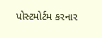પોસ્ટમોર્ટમ કરનાર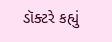ડૉક્ટરે કહ્યું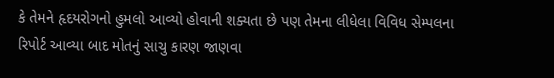કે તેમને હૃદયરોગનો હુમલો આવ્યો હોવાની શક્યતા છે પણ તેમના લીધેલા વિવિધ સેમ્પલના રિપોર્ટ આવ્યા બાદ મોતનું સાચુ કારણ જાણવા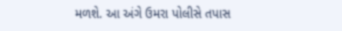મળશે. આ અંગે ઉમરા પોલીસે તપાસ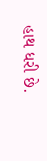હાથ ધરી છે.